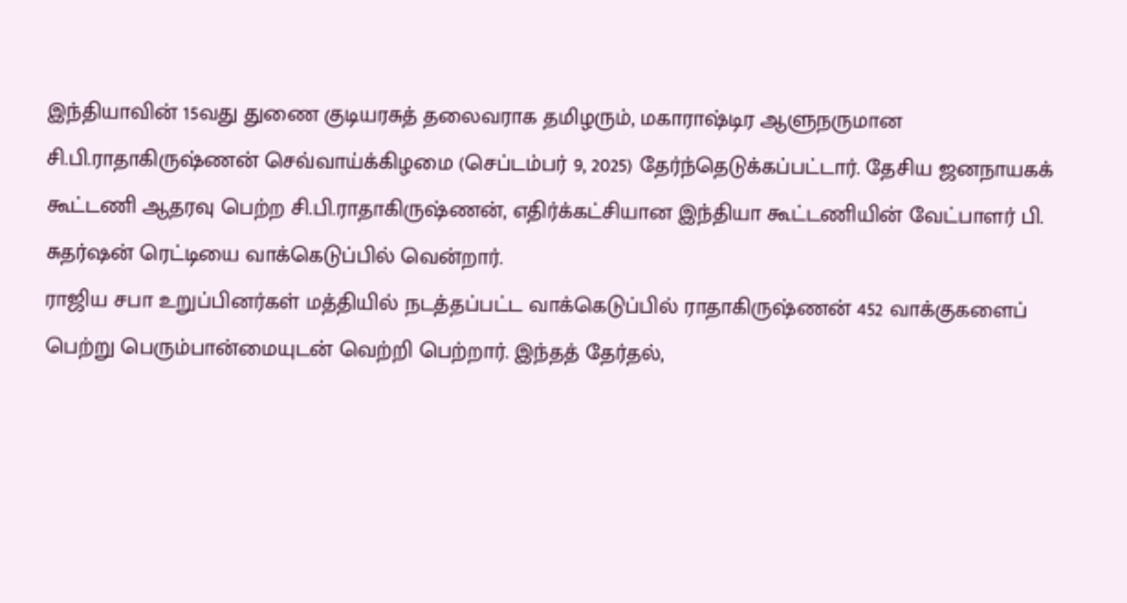இந்தியாவின் 15வது துணை குடியரசுத் தலைவராக தமிழரும், மகாராஷ்டிர ஆளுநருமான சி.பி.ராதாகிருஷ்ணன் செவ்வாய்க்கிழமை (செப்டம்பர் 9, 2025) தேர்ந்தெடுக்கப்பட்டார். தேசிய ஜனநாயகக் கூட்டணி ஆதரவு பெற்ற சி.பி.ராதாகிருஷ்ணன், எதிர்க்கட்சியான இந்தியா கூட்டணியின் வேட்பாளர் பி. சுதர்ஷன் ரெட்டியை வாக்கெடுப்பில் வென்றார்.
ராஜிய சபா உறுப்பினர்கள் மத்தியில் நடத்தப்பட்ட வாக்கெடுப்பில் ராதாகிருஷ்ணன் 452 வாக்குகளைப் பெற்று பெரும்பான்மையுடன் வெற்றி பெற்றார். இந்தத் தேர்தல்,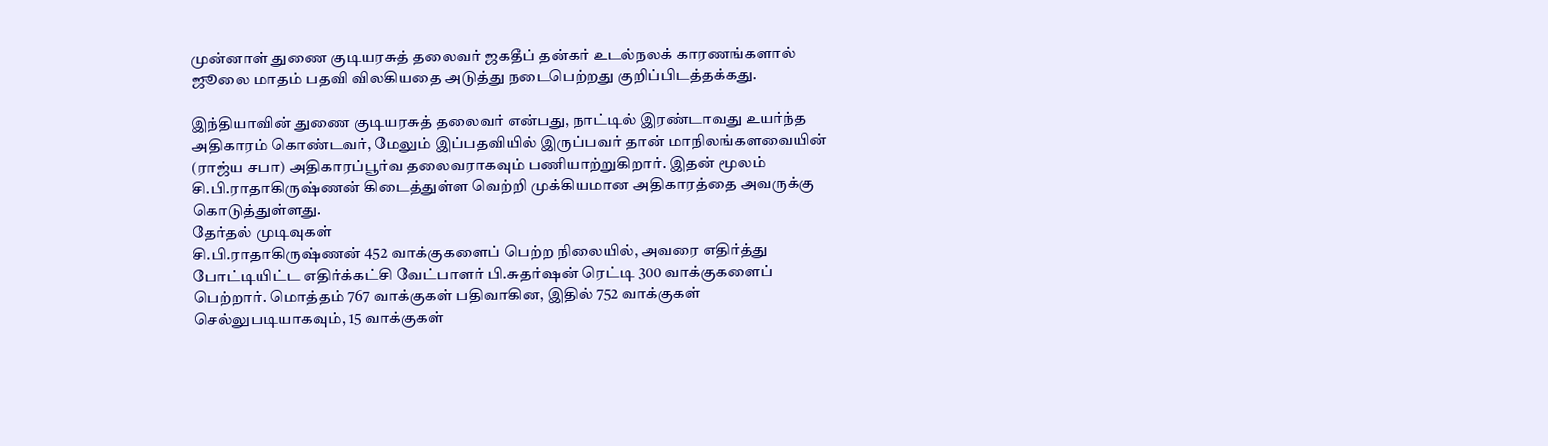முன்னாள் துணை குடியரசுத் தலைவர் ஜகதீப் தன்கர் உடல்நலக் காரணங்களால் ஜூலை மாதம் பதவி விலகியதை அடுத்து நடைபெற்றது குறிப்பிடத்தக்கது.

இந்தியாவின் துணை குடியரசுத் தலைவர் என்பது, நாட்டில் இரண்டாவது உயர்ந்த அதிகாரம் கொண்டவர், மேலும் இப்பதவியில் இருப்பவர் தான் மாநிலங்களவையின் (ராஜ்ய சபா) அதிகாரப்பூர்வ தலைவராகவும் பணியாற்றுகிறார். இதன் மூலம் சி.பி.ராதாகிருஷ்ணன் கிடைத்துள்ள வெற்றி முக்கியமான அதிகாரத்தை அவருக்கு கொடுத்துள்ளது.
தேர்தல் முடிவுகள்
சி.பி.ராதாகிருஷ்ணன் 452 வாக்குகளைப் பெற்ற நிலையில், அவரை எதிர்த்து போட்டியிட்ட எதிர்க்கட்சி வேட்பாளர் பி.சுதர்ஷன் ரெட்டி 300 வாக்குகளைப் பெற்றார். மொத்தம் 767 வாக்குகள் பதிவாகின, இதில் 752 வாக்குகள் செல்லுபடியாகவும், 15 வாக்குகள்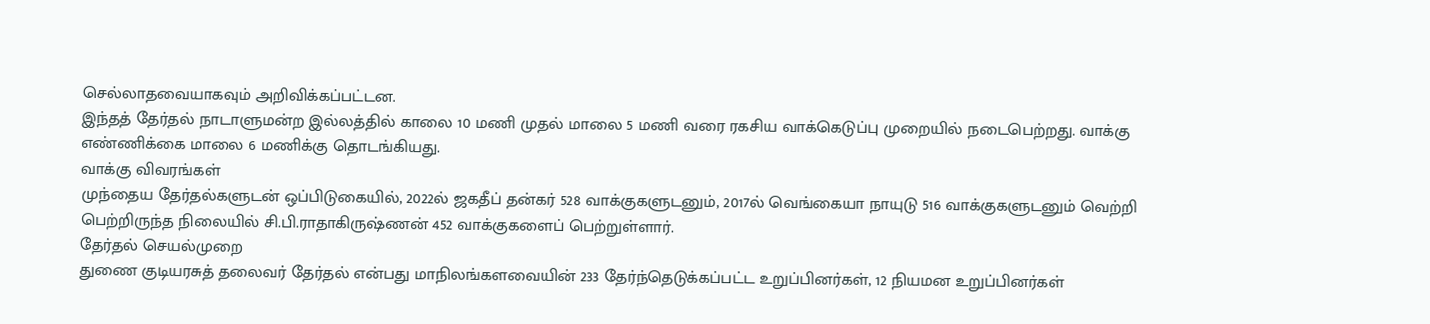செல்லாதவையாகவும் அறிவிக்கப்பட்டன.
இந்தத் தேர்தல் நாடாளுமன்ற இல்லத்தில் காலை 10 மணி முதல் மாலை 5 மணி வரை ரகசிய வாக்கெடுப்பு முறையில் நடைபெற்றது. வாக்கு எண்ணிக்கை மாலை 6 மணிக்கு தொடங்கியது.
வாக்கு விவரங்கள்
முந்தைய தேர்தல்களுடன் ஒப்பிடுகையில், 2022ல் ஜகதீப் தன்கர் 528 வாக்குகளுடனும், 2017ல் வெங்கையா நாயுடு 516 வாக்குகளுடனும் வெற்றி பெற்றிருந்த நிலையில் சி.பி.ராதாகிருஷ்ணன் 452 வாக்குகளைப் பெற்றுள்ளார்.
தேர்தல் செயல்முறை
துணை குடியரசுத் தலைவர் தேர்தல் என்பது மாநிலங்களவையின் 233 தேர்ந்தெடுக்கப்பட்ட உறுப்பினர்கள், 12 நியமன உறுப்பினர்கள்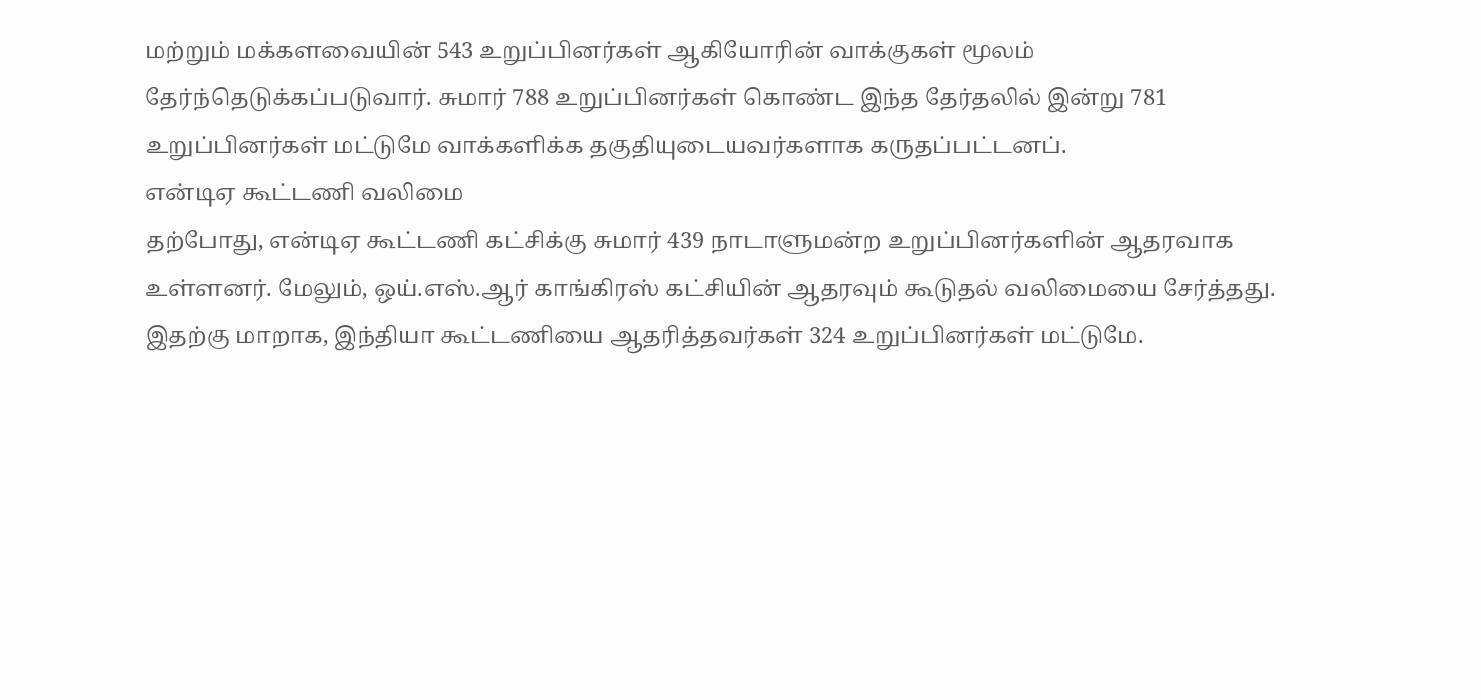மற்றும் மக்களவையின் 543 உறுப்பினர்கள் ஆகியோரின் வாக்குகள் மூலம் தேர்ந்தெடுக்கப்படுவார். சுமார் 788 உறுப்பினர்கள் கொண்ட இந்த தேர்தலில் இன்று 781 உறுப்பினர்கள் மட்டுமே வாக்களிக்க தகுதியுடையவர்களாக கருதப்பட்டனப்.
என்டிஏ கூட்டணி வலிமை
தற்போது, என்டிஏ கூட்டணி கட்சிக்கு சுமார் 439 நாடாளுமன்ற உறுப்பினர்களின் ஆதரவாக உள்ளனர். மேலும், ஒய்.எஸ்.ஆர் காங்கிரஸ் கட்சியின் ஆதரவும் கூடுதல் வலிமையை சேர்த்தது. இதற்கு மாறாக, இந்தியா கூட்டணியை ஆதரித்தவர்கள் 324 உறுப்பினர்கள் மட்டுமே.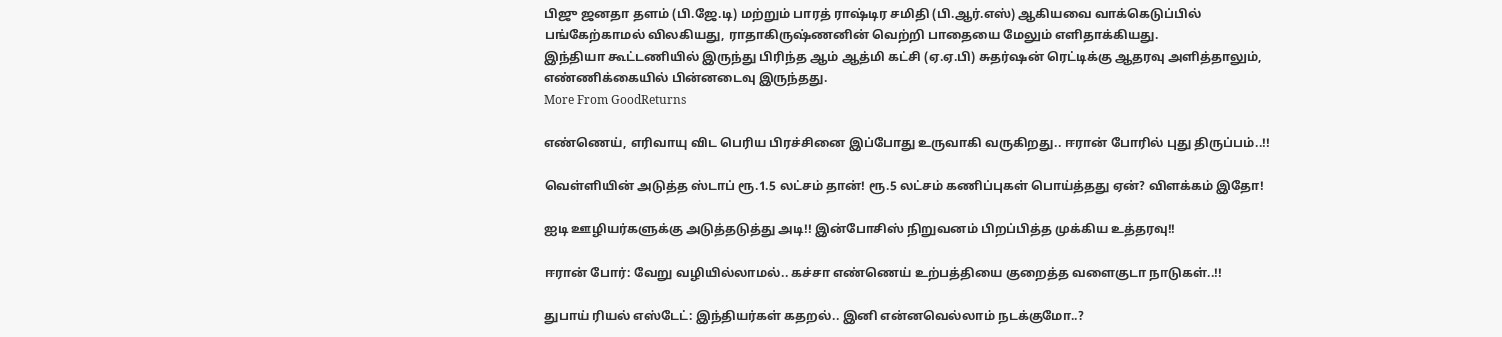பிஜு ஜனதா தளம் (பி.ஜே.டி) மற்றும் பாரத் ராஷ்டிர சமிதி (பி.ஆர்.எஸ்) ஆகியவை வாக்கெடுப்பில் பங்கேற்காமல் விலகியது, ராதாகிருஷ்ணனின் வெற்றி பாதையை மேலும் எளிதாக்கியது.
இந்தியா கூட்டணியில் இருந்து பிரிந்த ஆம் ஆத்மி கட்சி (ஏ.ஏ.பி) சுதர்ஷன் ரெட்டிக்கு ஆதரவு அளித்தாலும், எண்ணிக்கையில் பின்னடைவு இருந்தது.
More From GoodReturns

எண்ணெய், எரிவாயு விட பெரிய பிரச்சினை இப்போது உருவாகி வருகிறது.. ஈரான் போரில் புது திருப்பம்..!!

வெள்ளியின் அடுத்த ஸ்டாப் ரூ.1.5 லட்சம் தான்! ரூ.5 லட்சம் கணிப்புகள் பொய்த்தது ஏன்? விளக்கம் இதோ!

ஐடி ஊழியர்களுக்கு அடுத்தடுத்து அடி!! இன்போசிஸ் நிறுவனம் பிறப்பித்த முக்கிய உத்தரவு!!

ஈரான் போர்: வேறு வழியில்லாமல்.. கச்சா எண்ணெய் உற்பத்தியை குறைத்த வளைகுடா நாடுகள்..!!

துபாய் ரியல் எஸ்டேட்: இந்தியர்கள் கதறல்.. இனி என்னவெல்லாம் நடக்குமோ..?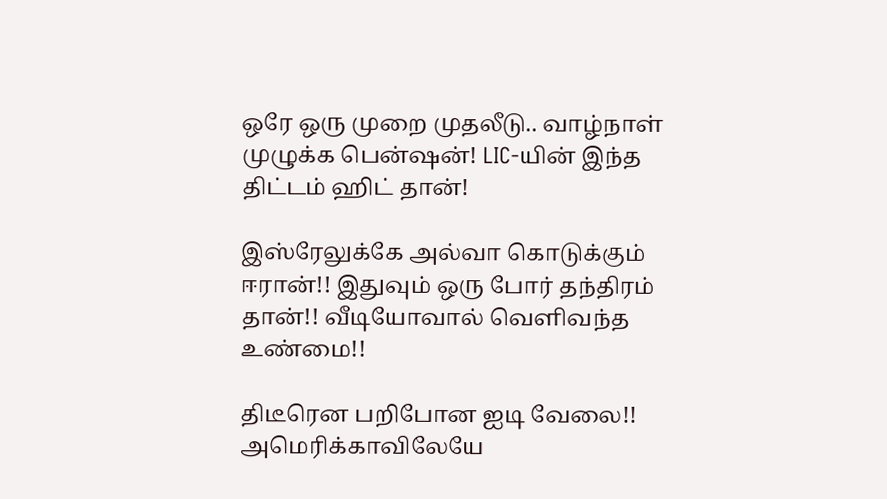ஒரே ஒரு முறை முதலீடு.. வாழ்நாள் முழுக்க பென்ஷன்! LIC-யின் இந்த திட்டம் ஹிட் தான்!

இஸ்ரேலுக்கே அல்வா கொடுக்கும் ஈரான்!! இதுவும் ஒரு போர் தந்திரம் தான்!! வீடியோவால் வெளிவந்த உண்மை!!

திடீரென பறிபோன ஐடி வேலை!! அமெரிக்காவிலேயே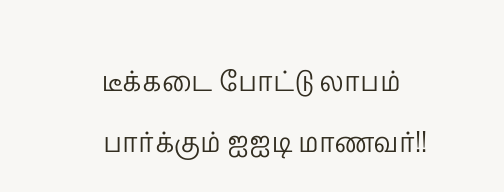டீக்கடை போட்டு லாபம் பார்க்கும் ஐஐடி மாணவர்!!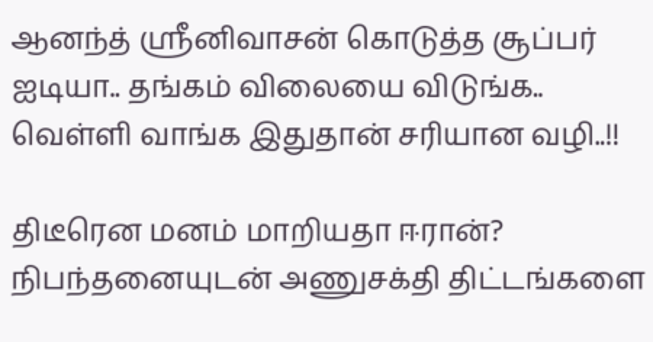ஆனந்த் ஸ்ரீனிவாசன் கொடுத்த சூப்பர் ஐடியா.. தங்கம் விலையை விடுங்க.. வெள்ளி வாங்க இதுதான் சரியான வழி..!!

திடீரென மனம் மாறியதா ஈரான்? நிபந்தனையுடன் அணுசக்தி திட்டங்களை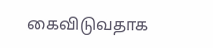கைவிடுவதாக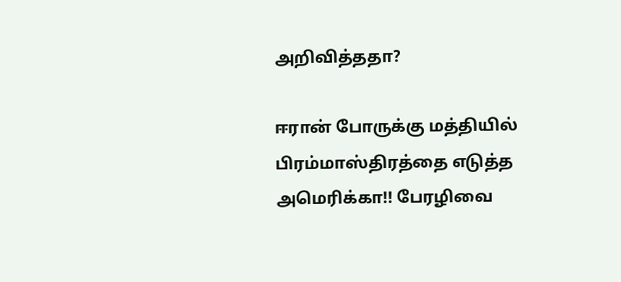அறிவித்ததா?

ஈரான் போருக்கு மத்தியில் பிரம்மாஸ்திரத்தை எடுத்த அமெரிக்கா!! பேரழிவை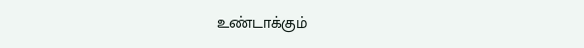உண்டாக்கும்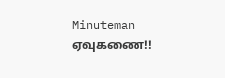Minuteman ஏவுகணை!!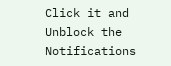Click it and Unblock the Notifications